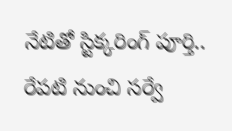నేటితో స్టిక్కరింగ్ పూర్తి.. రేపటి నుంచి సర్వే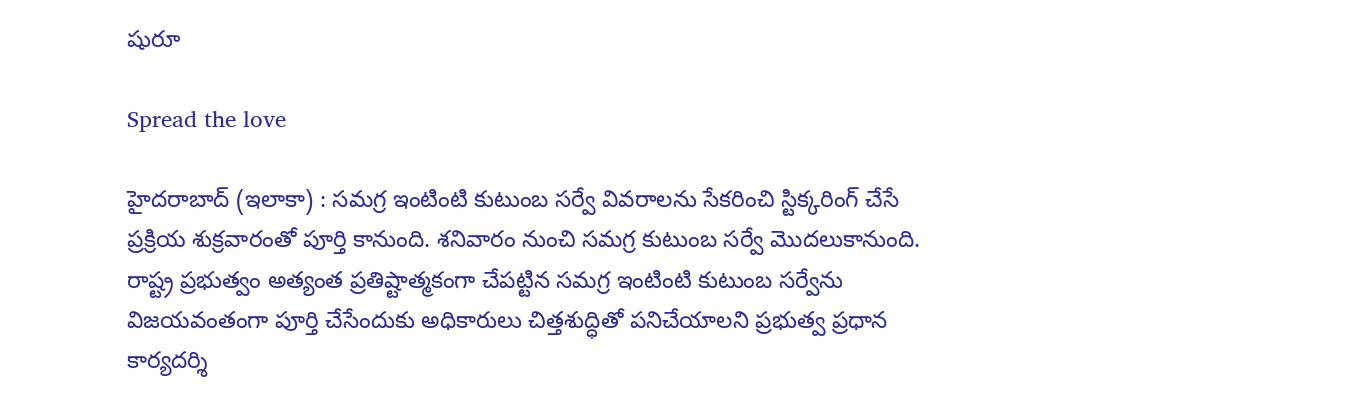షురూ

Spread the love

హైదరాబాద్ (ఇలాకా) : సమగ్ర ఇంటింటి కుటుంబ సర్వే వివరాలను సేకరించి స్టిక్కరింగ్ చేసే ప్రక్రియ శుక్రవారంతో పూర్తి కానుంది. శనివారం నుంచి సమగ్ర కుటుంబ సర్వే మొదలుకానుంది. రాష్ట్ర ప్రభుత్వం అత్యంత ప్రతిష్టాత్మకంగా చేపట్టిన సమగ్ర ఇంటింటి కుటుంబ సర్వేను విజయవంతంగా పూర్తి చేసేందుకు అధికారులు చిత్తశుద్ధితో పనిచేయాలని ప్రభుత్వ ప్రధాన కార్యదర్శి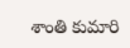శాంతి కుమారి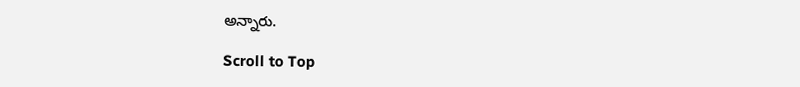అన్నారు.

Scroll to Top